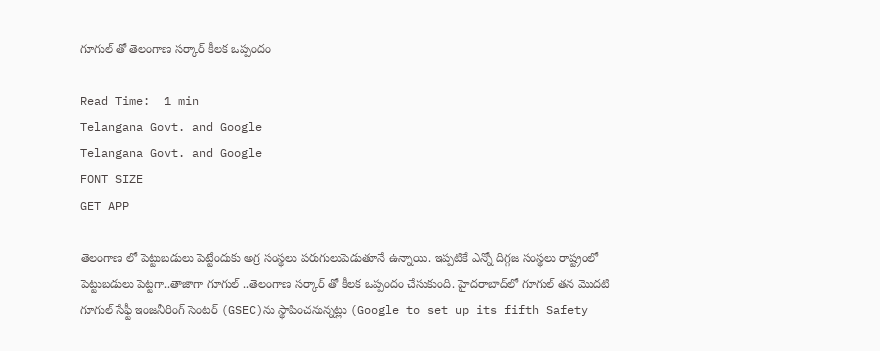గూగుల్ తో తెలంగాణ సర్కార్ కీలక ఒప్పందం

Read Time:  1 min
Telangana Govt. and Google
Telangana Govt. and Google
FONT SIZE
GET APP

తెలంగాణ లో పెట్టుబడులు పెట్టేందుకు అగ్ర సంస్థలు పరుగులుపెడుతూనే ఉన్నాయి. ఇప్పటికే ఎన్నో దిగ్గజ సంస్థలు రాష్ట్రంలో పెట్టుబడులు పెట్టగా..తాజాగా గూగుల్ ..తెలంగాణ సర్కార్ తో కీలక ఒప్పందం చేసుకుంది. హైదరాబాద్‌లో గూగుల్ తన మొదటి గూగుల్ సేఫ్టీ ఇంజనీరింగ్ సెంటర్ (GSEC)ను స్థాపించనున్నట్లు (Google to set up its fifth Safety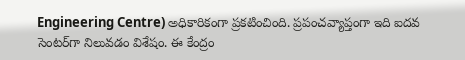Engineering Centre) అధికారికంగా ప్రకటించింది. ప్రపంచవ్యాప్తంగా ఇది ఐదవ సెంటర్‌గా నిలువడం విశేషం. ఈ కేంద్రం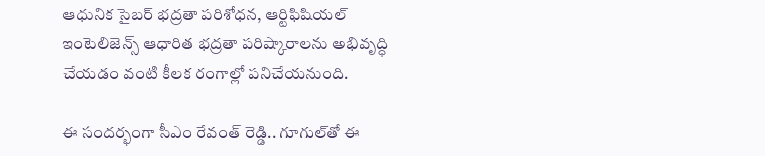ఆధునిక సైబర్ భద్రతా పరిశోధన, ఆర్టిఫిషియల్ ఇంటెలిజెన్స్ ఆధారిత భద్రతా పరిష్కారాలను అభివృద్ధి చేయడం వంటి కీలక రంగాల్లో పనిచేయనుంది.

ఈ సందర్భంగా సీఎం రేవంత్ రెడ్డి.. గూగుల్‌తో ఈ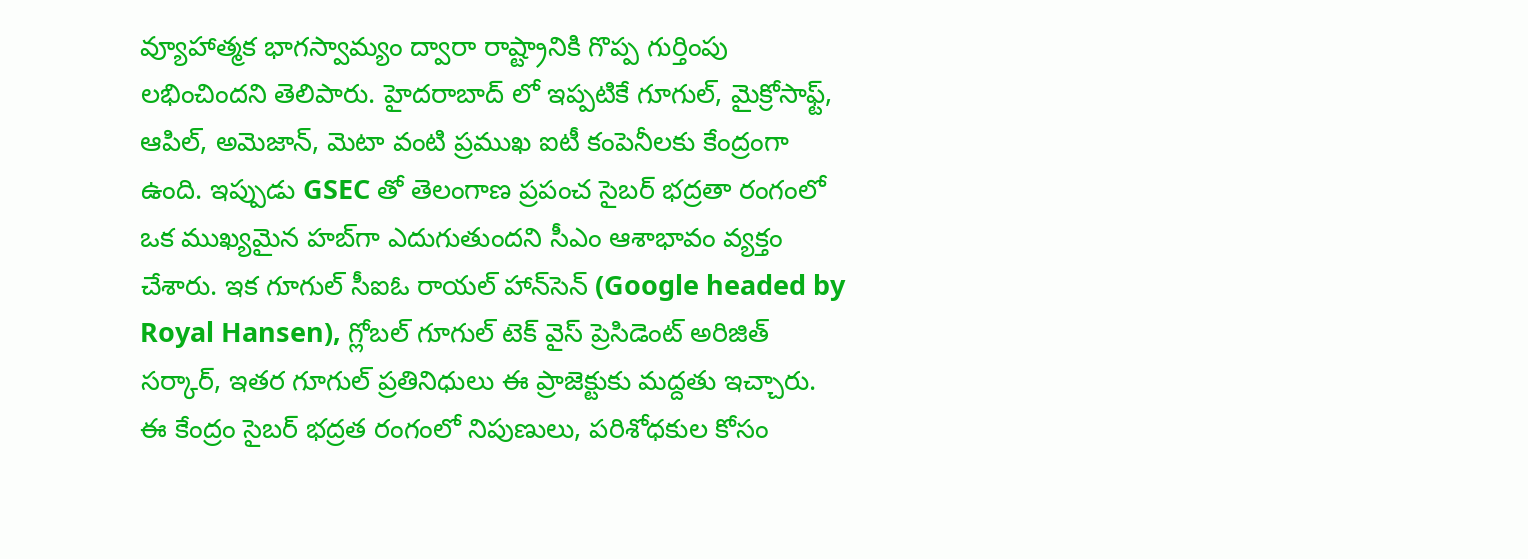వ్యూహాత్మక భాగస్వామ్యం ద్వారా రాష్ట్రానికి గొప్ప గుర్తింపు లభించిందని తెలిపారు. హైదరాబాద్ లో ఇప్పటికే గూగుల్, మైక్రోసాఫ్ట్, ఆపిల్, అమెజాన్, మెటా వంటి ప్రముఖ ఐటీ కంపెనీలకు కేంద్రంగా ఉంది. ఇప్పుడు GSEC తో తెలంగాణ ప్రపంచ సైబర్ భద్రతా రంగంలో ఒక ముఖ్యమైన హబ్‌గా ఎదుగుతుందని సీఎం ఆశాభావం వ్యక్తం చేశారు. ఇక గూగుల్ సీఐఓ రాయల్ హాన్‌సెన్ (Google headed by Royal Hansen), గ్లోబల్ గూగుల్ టెక్ వైస్ ప్రెసిడెంట్ అరిజిత్ సర్కార్, ఇతర గూగుల్ ప్రతినిధులు ఈ ప్రాజెక్టుకు మద్దతు ఇచ్చారు. ఈ కేంద్రం సైబర్ భద్రత రంగంలో నిపుణులు, పరిశోధకుల కోసం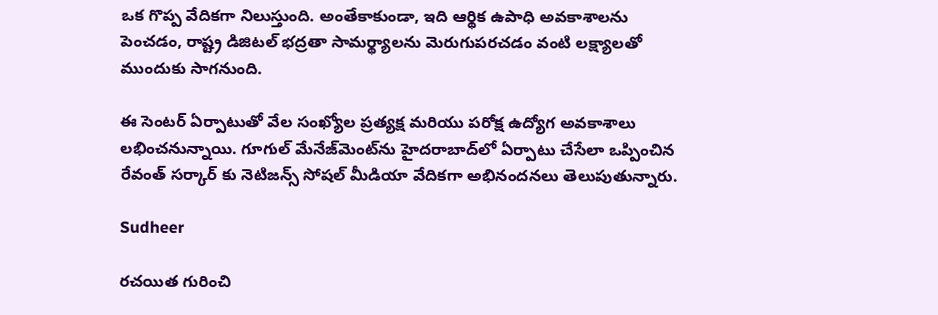ఒక గొప్ప వేదికగా నిలుస్తుంది. అంతేకాకుండా, ఇది ఆర్థిక ఉపాధి అవకాశాలను పెంచడం, రాష్ట్ర డిజిటల్ భద్రతా సామర్థ్యాలను మెరుగుపరచడం వంటి లక్ష్యాలతో ముందుకు సాగనుంది.

ఈ సెంటర్ ఏర్పాటుతో వేల సంఖ్యోల ప్రత్యక్ష మరియు పరోక్ష ఉద్యోగ అవకాశాలు లభించనున్నాయి. గూగుల్‌ మేనేజ్‌మెంట్‌ను హైదరాబాద్‌లో ఏర్పాటు చేసేలా ఒప్పించిన రేవంత్ సర్కార్ కు నెటిజన్స్ సోషల్ మీడియా వేదికగా అభినందనలు తెలుపుతున్నారు.

Sudheer

రచయిత గురించి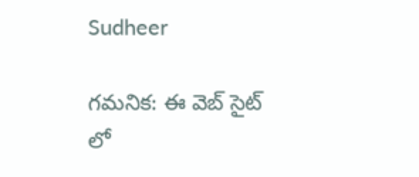Sudheer

గమనిక: ఈ వెబ్ సైట్ లో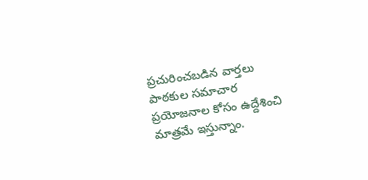ప్రచురించబడిన వార్తలు పాఠకుల సమాచార ప్రయోజనాల కోసం ఉద్దేశించి మాత్రమే ఇస్తున్నాం.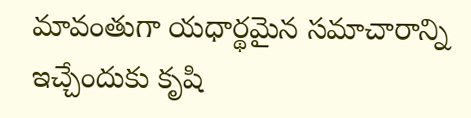మావంతుగా యధార్థమైన సమాచారాన్ని ఇచ్చేందుకు కృషి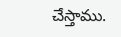చేస్తాము.